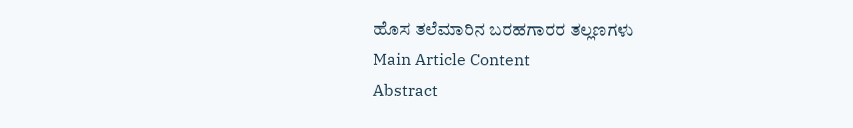ಹೊಸ ತಲೆಮಾರಿನ ಬರಹಗಾರರ ತಲ್ಲಣಗಳು
Main Article Content
Abstract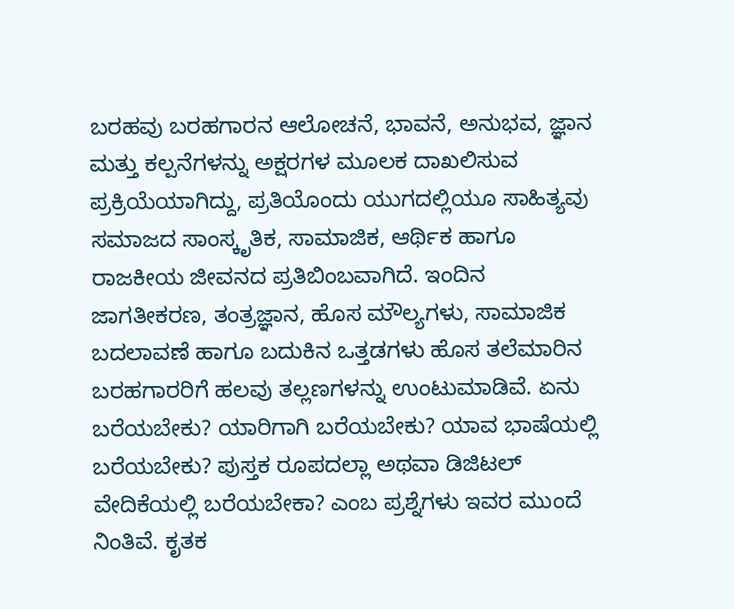ಬರಹವು ಬರಹಗಾರನ ಆಲೋಚನೆ, ಭಾವನೆ, ಅನುಭವ, ಜ್ಞಾನ ಮತ್ತು ಕಲ್ಪನೆಗಳನ್ನು ಅಕ್ಷರಗಳ ಮೂಲಕ ದಾಖಲಿಸುವ ಪ್ರಕ್ರಿಯೆಯಾಗಿದ್ದು, ಪ್ರತಿಯೊಂದು ಯುಗದಲ್ಲಿಯೂ ಸಾಹಿತ್ಯವು ಸಮಾಜದ ಸಾಂಸ್ಕೃತಿಕ, ಸಾಮಾಜಿಕ, ಆರ್ಥಿಕ ಹಾಗೂ ರಾಜಕೀಯ ಜೀವನದ ಪ್ರತಿಬಿಂಬವಾಗಿದೆ. ಇಂದಿನ ಜಾಗತೀಕರಣ, ತಂತ್ರಜ್ಞಾನ, ಹೊಸ ಮೌಲ್ಯಗಳು, ಸಾಮಾಜಿಕ ಬದಲಾವಣೆ ಹಾಗೂ ಬದುಕಿನ ಒತ್ತಡಗಳು ಹೊಸ ತಲೆಮಾರಿನ ಬರಹಗಾರರಿಗೆ ಹಲವು ತಲ್ಲಣಗಳನ್ನು ಉಂಟುಮಾಡಿವೆ. ಏನು ಬರೆಯಬೇಕು? ಯಾರಿಗಾಗಿ ಬರೆಯಬೇಕು? ಯಾವ ಭಾಷೆಯಲ್ಲಿ ಬರೆಯಬೇಕು? ಪುಸ್ತಕ ರೂಪದಲ್ಲಾ ಅಥವಾ ಡಿಜಿಟಲ್ ವೇದಿಕೆಯಲ್ಲಿ ಬರೆಯಬೇಕಾ? ಎಂಬ ಪ್ರಶ್ನೆಗಳು ಇವರ ಮುಂದೆ ನಿಂತಿವೆ. ಕೃತಕ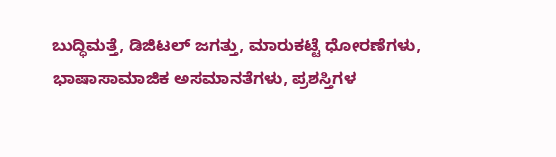ಬುದ್ಧಿಮತ್ತೆ, ಡಿಜಿಟಲ್ ಜಗತ್ತು, ಮಾರುಕಟ್ಟೆ ಧೋರಣೆಗಳು, ಭಾಷಾಸಾಮಾಜಿಕ ಅಸಮಾನತೆಗಳು, ಪ್ರಶಸ್ತಿಗಳ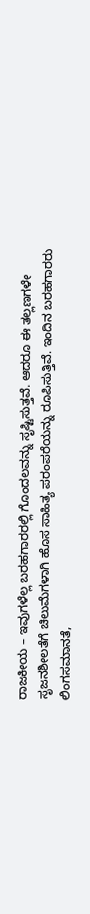ರಾಜಕೀಯ – ಇವುಗಳೆಲ್ಲ ಬರಹಗಾರರಲ್ಲಿ ಗೊಂದಲವನ್ನು ಸೃಷ್ಟಿಸುತ್ತವೆ. ಆದರೂ ಈ ತಲ್ಲಣಗಳೇ ಸೃಜನಶೀಲತೆಗೆ ಚಿಲುಮೆಗಳಾಗಿ ಹೊಸ ಸಾಹಿತ್ಯ ಪರಂಪರೆಯನ್ನು ರೂಪಿಸುತ್ತಿವೆ. ಇಂದಿನ ಬರಹಗಾರರು ಲಿಂಗಸಮಾನತೆ,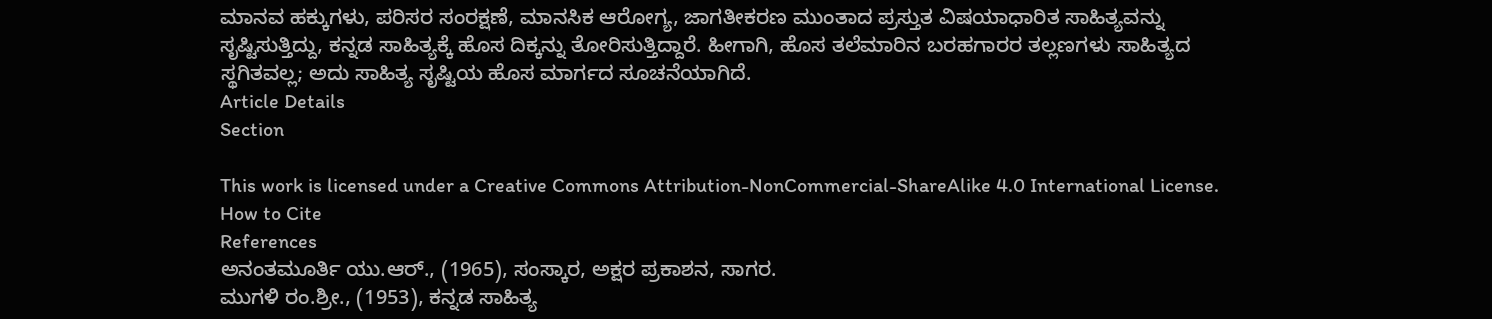ಮಾನವ ಹಕ್ಕುಗಳು, ಪರಿಸರ ಸಂರಕ್ಷಣೆ, ಮಾನಸಿಕ ಆರೋಗ್ಯ, ಜಾಗತೀಕರಣ ಮುಂತಾದ ಪ್ರಸ್ತುತ ವಿಷಯಾಧಾರಿತ ಸಾಹಿತ್ಯವನ್ನು ಸೃಷ್ಟಿಸುತ್ತಿದ್ದು, ಕನ್ನಡ ಸಾಹಿತ್ಯಕ್ಕೆ ಹೊಸ ದಿಕ್ಕನ್ನು ತೋರಿಸುತ್ತಿದ್ದಾರೆ. ಹೀಗಾಗಿ, ಹೊಸ ತಲೆಮಾರಿನ ಬರಹಗಾರರ ತಲ್ಲಣಗಳು ಸಾಹಿತ್ಯದ ಸ್ಥಗಿತವಲ್ಲ; ಅದು ಸಾಹಿತ್ಯ ಸೃಷ್ಟಿಯ ಹೊಸ ಮಾರ್ಗದ ಸೂಚನೆಯಾಗಿದೆ.
Article Details
Section

This work is licensed under a Creative Commons Attribution-NonCommercial-ShareAlike 4.0 International License.
How to Cite
References
ಅನಂತಮೂರ್ತಿ ಯು.ಆರ್., (1965), ಸಂಸ್ಕಾರ, ಅಕ್ಷರ ಪ್ರಕಾಶನ, ಸಾಗರ.
ಮುಗಳಿ ರಂ.ಶ್ರೀ., (1953), ಕನ್ನಡ ಸಾಹಿತ್ಯ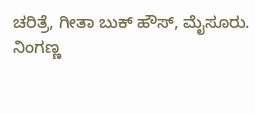ಚರಿತ್ರೆ, ಗೀತಾ ಬುಕ್ ಹೌಸ್, ಮೈಸೂರು.
ನಿಂಗಣ್ಣ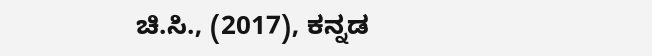ಚಿ.ಸಿ., (2017), ಕನ್ನಡ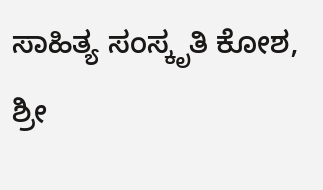ಸಾಹಿತ್ಯ ಸಂಸ್ಕೃತಿ ಕೋಶ, ಶ್ರೀ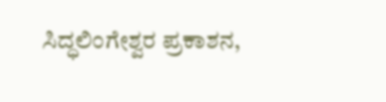ಸಿದ್ಧಲಿಂಗೇಶ್ವರ ಪ್ರಕಾಶನ,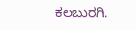ಕಲಬುರಗಿ.